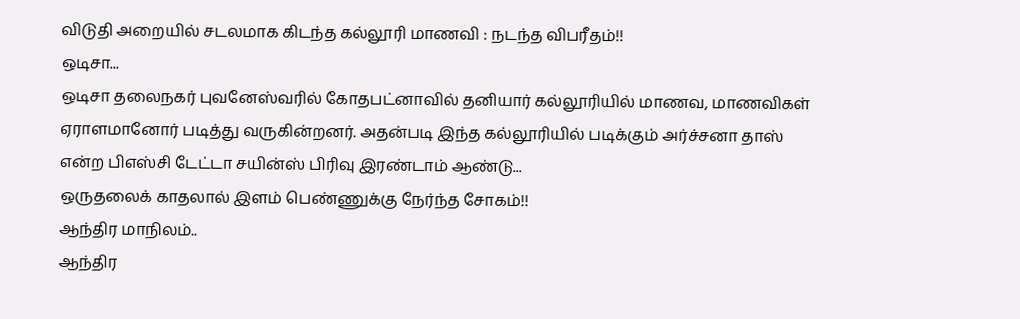விடுதி அறையில் சடலமாக கிடந்த கல்லூரி மாணவி : நடந்த விபரீதம்!!
ஒடிசா...
ஒடிசா தலைநகர் புவனேஸ்வரில் கோதபட்னாவில் தனியார் கல்லூரியில் மாணவ, மாணவிகள் ஏராளமானோர் படித்து வருகின்றனர். அதன்படி இந்த கல்லூரியில் படிக்கும் அர்ச்சனா தாஸ் என்ற பிஎஸ்சி டேட்டா சயின்ஸ் பிரிவு இரண்டாம் ஆண்டு...
ஒருதலைக் காதலால் இளம் பெண்ணுக்கு நேர்ந்த சோகம்!!
ஆந்திர மாநிலம்..
ஆந்திர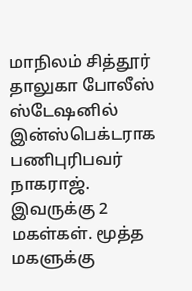மாநிலம் சித்தூர் தாலுகா போலீஸ் ஸ்டேஷனில் இன்ஸ்பெக்டராக பணிபுரிபவர் நாகராஜ். இவருக்கு 2 மகள்கள். மூத்த மகளுக்கு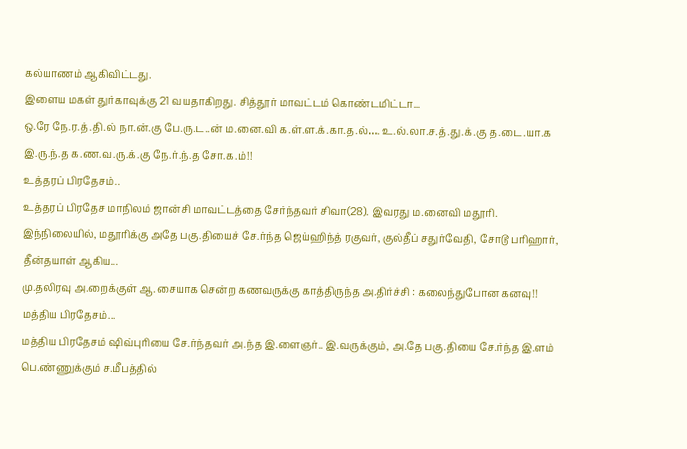கல்யாணம் ஆகிவிட்டது.
இளைய மகள் துர்காவுக்கு 21 வயதாகிறது. சித்தூர் மாவட்டம் கொண்டமிட்டா...
ஒ.ரே நே.ர.த்.தி.ல் நா.ன்.கு பே.ரு.ட..ன் ம.னை.வி க.ள்.ள.க்.கா.த.ல்…. உ.ல்.லா.ச.த்.து.க்.கு த.டை.யா.க இ.ரு.ந்.த க.ண.வ.ரு.க்.கு நே.ர்.ந்.த சோ.க.ம்!!
உத்தரப் பிரதேசம்..
உத்தரப் பிரதேச மாநிலம் ஜான்சி மாவட்டத்தை சேர்ந்தவர் சிவா(28). இவரது ம.னைவி மதூரி. இந்நிலையில், மதூரிக்கு அதே பகு.தியைச் சே.ர்ந்த ஜெய்ஹிந்த் ரகுவர், குல்தீப் சதுர்வேதி, சோடூ பரிஹார், தீன்தயாள் ஆகிய...
மு.தலிரவு அ.றைக்குள் ஆ.சையாக சென்ற கணவருக்கு காத்திருந்த அ.திர்ச்சி : கலைந்துபோன கனவு!!
மத்திய பிரதேசம்...
மத்திய பிரதேசம் ஷிவ்புரியை சே.ர்ந்தவர் அ.ந்த இ.ளைஞர்.. இ.வருக்கும், அ.தே பகு.தியை சே.ர்ந்த இ.ளம் பெ.ண்ணுக்கும் ச.மீபத்தில்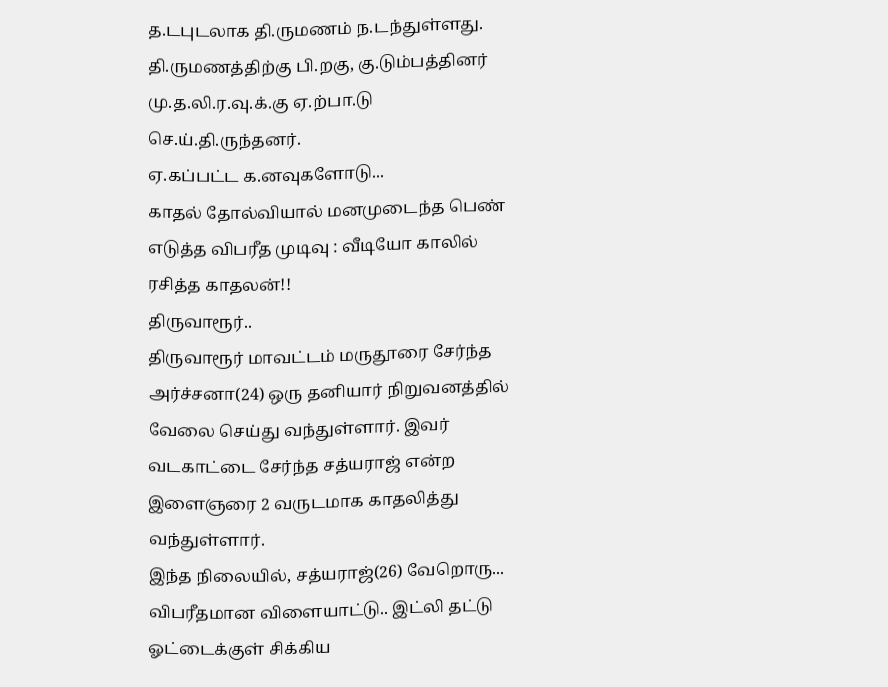த.டபுடலாக தி.ருமணம் ந.டந்துள்ளது. தி.ருமணத்திற்கு பி.றகு, கு.டும்பத்தினர் மு.த.லி.ர.வு.க்.கு ஏ.ற்பா.டு செ.ய்.தி.ருந்தனர்.
ஏ.கப்பட்ட க.னவுகளோடு...
காதல் தோல்வியால் மனமுடைந்த பெண் எடுத்த விபரீத முடிவு : வீடியோ காலில் ரசித்த காதலன்!!
திருவாரூர்..
திருவாரூர் மாவட்டம் மருதூரை சேர்ந்த அர்ச்சனா(24) ஒரு தனியார் நிறுவனத்தில் வேலை செய்து வந்துள்ளார். இவர் வடகாட்டை சேர்ந்த சத்யராஜ் என்ற இளைஞரை 2 வருடமாக காதலித்து வந்துள்ளார்.
இந்த நிலையில், சத்யராஜ்(26) வேறொரு...
விபரீதமான விளையாட்டு.. இட்லி தட்டு ஓட்டைக்குள் சிக்கிய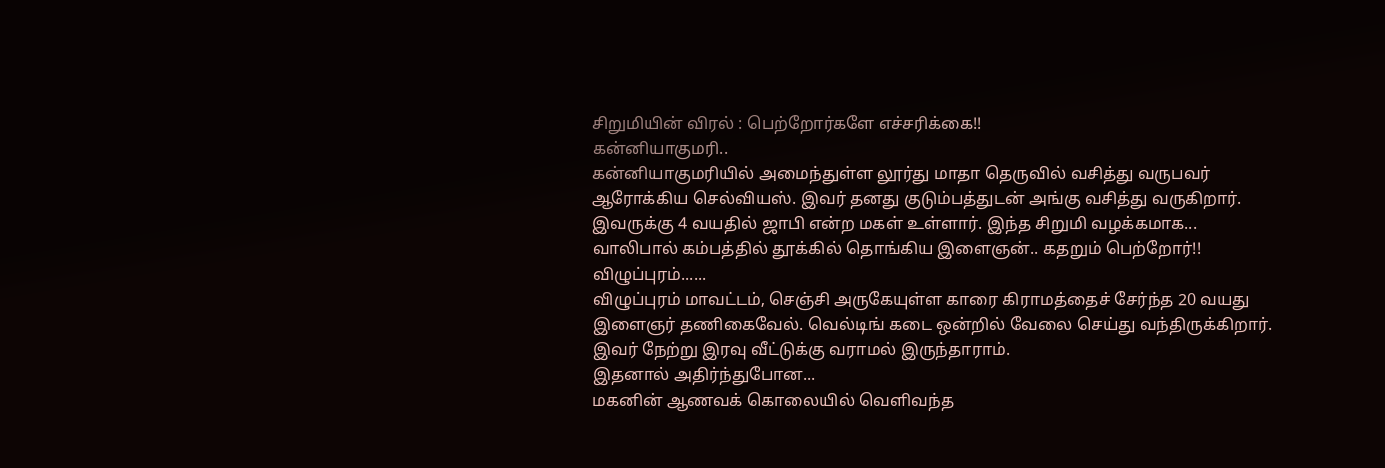சிறுமியின் விரல் : பெற்றோர்களே எச்சரிக்கை!!
கன்னியாகுமரி..
கன்னியாகுமரியில் அமைந்துள்ள லூர்து மாதா தெருவில் வசித்து வருபவர் ஆரோக்கிய செல்வியஸ். இவர் தனது குடும்பத்துடன் அங்கு வசித்து வருகிறார்.
இவருக்கு 4 வயதில் ஜாபி என்ற மகள் உள்ளார். இந்த சிறுமி வழக்கமாக...
வாலிபால் கம்பத்தில் தூக்கில் தொங்கிய இளைஞன்.. கதறும் பெற்றோர்!!
விழுப்புரம்......
விழுப்புரம் மாவட்டம், செஞ்சி அருகேயுள்ள காரை கிராமத்தைச் சேர்ந்த 20 வயது இளைஞர் தணிகைவேல். வெல்டிங் கடை ஒன்றில் வேலை செய்து வந்திருக்கிறார். இவர் நேற்று இரவு வீட்டுக்கு வராமல் இருந்தாராம்.
இதனால் அதிர்ந்துபோன...
மகனின் ஆணவக் கொலையில் வெளிவந்த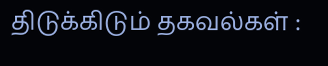திடுக்கிடும் தகவல்கள் :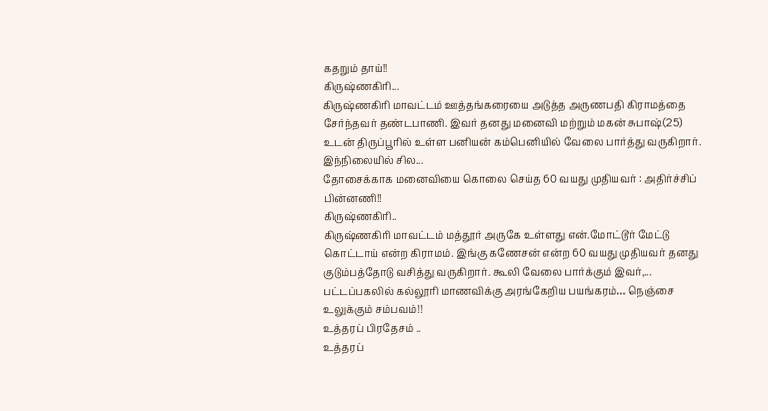கதறும் தாய்!!
கிருஷ்ணகிரி...
கிருஷ்ணகிரி மாவட்டம் ஊத்தங்கரையை அடுத்த அருணபதி கிராமத்தை சேர்ந்தவர் தண்டபாணி. இவர் தனது மனைவி மற்றும் மகன் சுபாஷ்(25) உடன் திருப்பூரில் உள்ள பனியன் கம்பெனியில் வேலை பார்த்து வருகிறார். இந்நிலையில் சில...
தோசைக்காக மனைவியை கொலை செய்த 60 வயது முதியவர் : அதிர்ச்சிப் பின்னணி!!
கிருஷ்ணகிரி..
கிருஷ்ணகிரி மாவட்டம் மத்தூர் அருகே உள்ளது என்.மோட்டூர் மேட்டு கொட்டாய் என்ற கிராமம். இங்கு கணேசன் என்ற 60 வயது முதியவர் தனது குடும்பத்தோடு வசித்து வருகிறார். கூலி வேலை பார்க்கும் இவர்,...
பட்டப்பகலில் கல்லூரி மாணவிக்கு அரங்கேறிய பயங்கரம்… நெஞ்சை உலுக்கும் சம்பவம்!!
உத்தரப் பிரதேசம் ..
உத்தரப்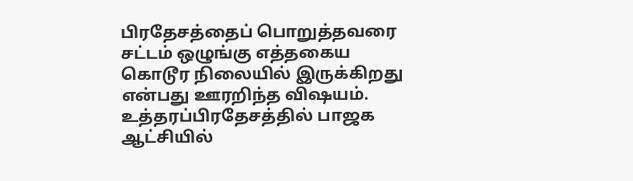பிரதேசத்தைப் பொறுத்தவரை சட்டம் ஒழுங்கு எத்தகைய கொடூர நிலையில் இருக்கிறது என்பது ஊரறிந்த விஷயம். உத்தரப்பிரதேசத்தில் பாஜக ஆட்சியில்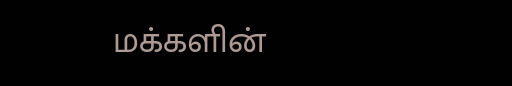மக்களின்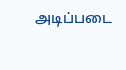அடிப்படை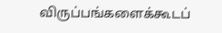விருப்பங்களைக்கூடப்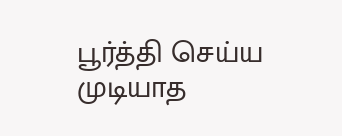பூர்த்தி செய்ய முடியாத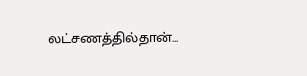லட்சணத்தில்தான்...